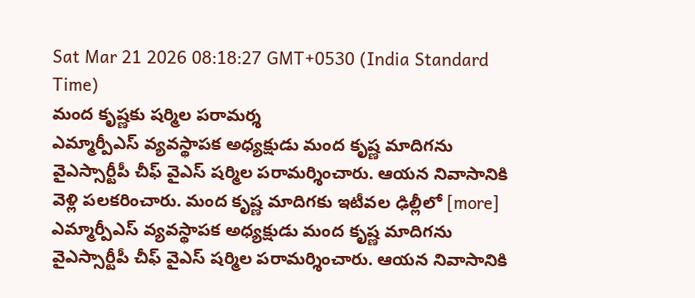Sat Mar 21 2026 08:18:27 GMT+0530 (India Standard Time)
మంద కృష్ణకు షర్మిల పరామర్శ
ఎమ్మార్పీఎస్ వ్యవస్థాపక అధ్యక్షుడు మంద కృష్ణ మాదిగను వైఎస్సార్టీపీ చీఫ్ వైఎస్ షర్మిల పరామర్శించారు. ఆయన నివాసానికి వెళ్లి పలకరించారు. మంద కృష్ణ మాదిగకు ఇటీవల ఢిల్లీలో [more]
ఎమ్మార్పీఎస్ వ్యవస్థాపక అధ్యక్షుడు మంద కృష్ణ మాదిగను వైఎస్సార్టీపీ చీఫ్ వైఎస్ షర్మిల పరామర్శించారు. ఆయన నివాసానికి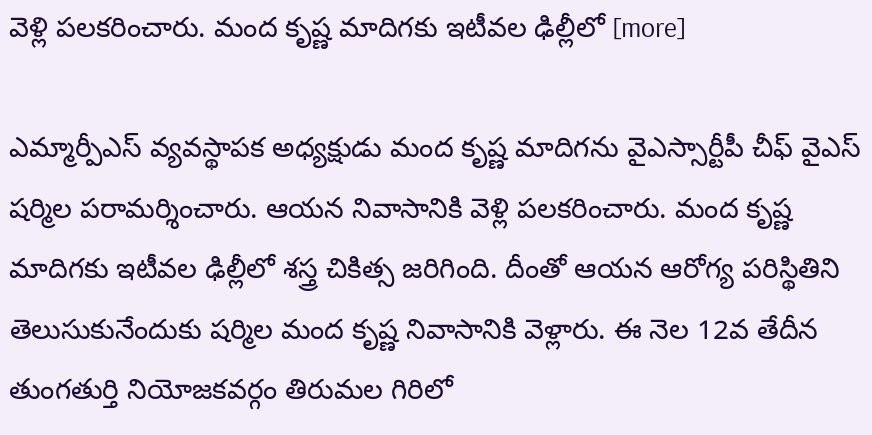వెళ్లి పలకరించారు. మంద కృష్ణ మాదిగకు ఇటీవల ఢిల్లీలో [more]

ఎమ్మార్పీఎస్ వ్యవస్థాపక అధ్యక్షుడు మంద కృష్ణ మాదిగను వైఎస్సార్టీపీ చీఫ్ వైఎస్ షర్మిల పరామర్శించారు. ఆయన నివాసానికి వెళ్లి పలకరించారు. మంద కృష్ణ మాదిగకు ఇటీవల ఢిల్లీలో శస్త్ర చికిత్స జరిగింది. దీంతో ఆయన ఆరోగ్య పరిస్థితిని తెలుసుకునేందుకు షర్మిల మంద కృష్ణ నివాసానికి వెళ్లారు. ఈ నెల 12వ తేదీన తుంగతుర్తి నియోజకవర్గం తిరుమల గిరిలో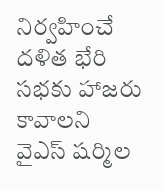నిర్వహించే దళిత భేరి సభకు హాజరు కావాలని వైఎస్ షర్మిల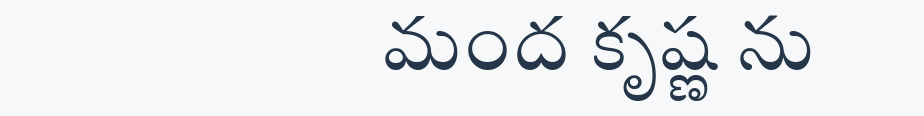మంద కృష్ణ ను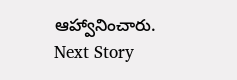ఆహ్వానించారు.
Next Story